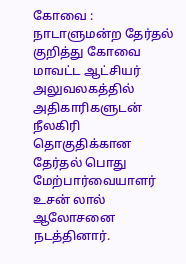கோவை : நாடாளுமன்ற தேர்தல் குறித்து கோவை மாவட்ட ஆட்சியர் அலுவலகத்தில் அதிகாரிகளுடன் நீலகிரி தொகுதிக்கான தேர்தல் பொது மேற்பார்வையாளர் உசன் லால் ஆலோசனை நடத்தினார்.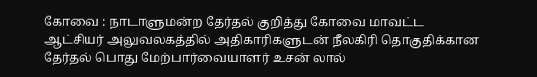கோவை : நாடாளுமன்ற தேர்தல் குறித்து கோவை மாவட்ட ஆட்சியர் அலுவலகத்தில் அதிகாரிகளுடன் நீலகிரி தொகுதிக்கான தேர்தல் பொது மேற்பார்வையாளர் உசன் லால்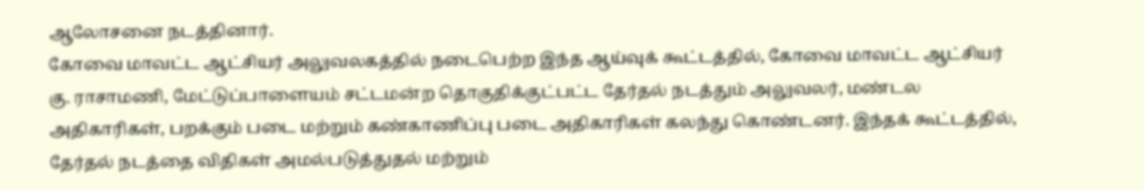ஆலோசனை நடத்தினார்.
கோவை மாவட்ட ஆட்சியர் அலுவலகத்தில் நடைபெற்ற இந்த ஆய்வுக் கூட்டத்தில், கோவை மாவட்ட ஆட்சியர் கு. ராசாமணி, மேட்டுப்பாளையம் சட்டமன்ற தொகுதிக்குட்பட்ட தேர்தல் நடத்தும் அலுவலர், மண்டல அதிகாரிகள், பறக்கும் படை மற்றும் கண்காணிப்பு படை அதிகாரிகள் கலந்து கொண்டனர். இந்தக் கூட்டத்தில், தேர்தல் நடத்தை விதிகள் அமல்படுத்துதல் மற்றும்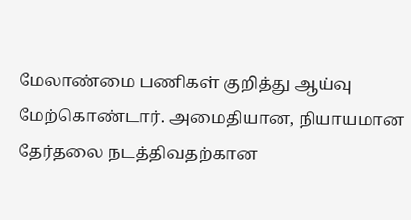மேலாண்மை பணிகள் குறித்து ஆய்வு மேற்கொண்டார். அமைதியான, நியாயமான தேர்தலை நடத்திவதற்கான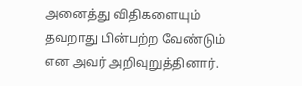அனைத்து விதிகளையும் தவறாது பின்பற்ற வேண்டும் என அவர் அறிவுறுத்தினார்.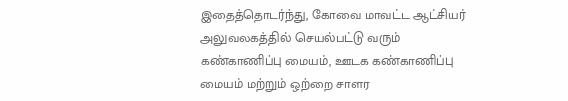இதைத்தொடர்ந்து, கோவை மாவட்ட ஆட்சியர் அலுவலகத்தில் செயல்பட்டு வரும் கண்காணிப்பு மையம், ஊடக கண்காணிப்பு மையம் மற்றும் ஒற்றை சாளர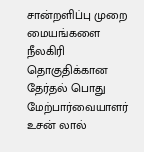சான்றளிப்பு முறை மையங்களை நீலகிரி தொகுதிக்கான தேர்தல் பொது மேற்பார்வையாளர் உசன் லால்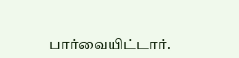பார்வையிட்டார்.